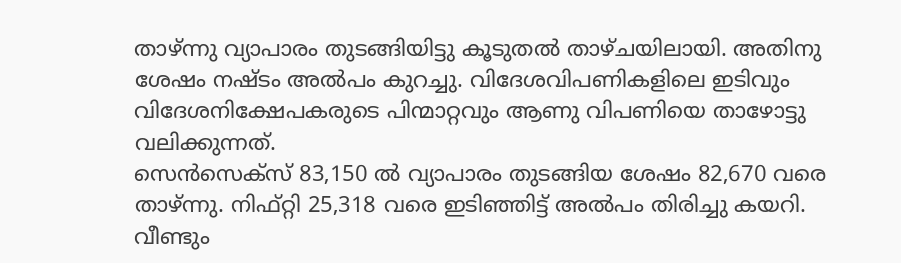താഴ്ന്നു വ്യാപാരം തുടങ്ങിയിട്ടു കൂടുതൽ താഴ്ചയിലായി. അതിനു ശേഷം നഷ്ടം അൽപം കുറച്ചു. വിദേശവിപണികളിലെ ഇടിവും വിദേശനിക്ഷേപകരുടെ പിന്മാറ്റവും ആണു വിപണിയെ താഴോട്ടു വലിക്കുന്നത്.
സെൻസെക്സ് 83,150 ൽ വ്യാപാരം തുടങ്ങിയ ശേഷം 82,670 വരെ താഴ്ന്നു. നിഫ്റ്റി 25,318 വരെ ഇടിഞ്ഞിട്ട് അൽപം തിരിച്ചു കയറി. വീണ്ടും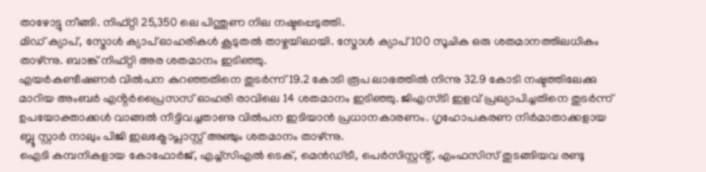താഴോട്ടു നീങ്ങി. നിഫ്റ്റി 25,350 ലെ പിന്തുണ നില നഷ്ടപ്പെടുത്തി.
മിഡ് ക്യാപ്, സ്മോൾ ക്യാപ് ഓഹരികൾ കൂടുതൽ താഴ്ചയിലായി. സ്മോൾ ക്യാപ് 100 സൂചിക ഒരു ശതമാനത്തിലധികം താഴ്ന്നു. ബാങ്ക് നിഫ്റ്റി അര ശതമാനം ഇടിഞ്ഞു.
എയർകണ്ടീഷണർ വിൽപന കുറഞ്ഞതിനെ തുടർന്ന് 19.2 കോടി രൂപ ലാഭത്തിൽ നിന്നു 32.9 കോടി നഷ്ടത്തിലേക്കു മാറിയ അംബർ എൻ്റർപ്രൈസസ് ഓഹരി രാവിലെ 14 ശതമാനം ഇടിഞ്ഞു. ജിഎസ്ടി ഇളവ് പ്രഖ്യാപിച്ചതിനെ തുടർന്ന് ഉപയോക്താക്കൾ വാങ്ങൽ നീട്ടിവച്ചതാണു വിൽപന ഇടിയാൻ പ്രധാനകാരണം. ഗൃഹോപകരണ നിർമാതാക്കളായ ബ്ലൂ സ്റ്റാർ നാലും പിജി ഇലക്ട്രോപ്ലാസ്റ്റ് അഞ്ചും ശതമാനം താഴ്ന്നു.
ഐടി കമ്പനികളായ കോഫോർജ്, എച്ച്സിഎൽ ടെക്, മെൻഡ്ട്രീ, പെർസിസ്റ്റൻ്റ്, എംഫസിസ് തുടങ്ങിയവ രണ്ടു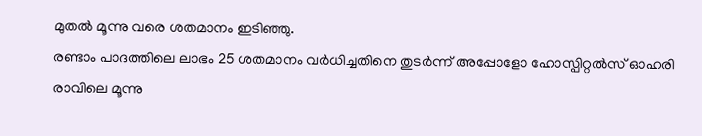മുതൽ മൂന്നു വരെ ശതമാനം ഇടിഞ്ഞു.
രണ്ടാം പാദത്തിലെ ലാഭം 25 ശതമാനം വർധിച്ചതിനെ തുടർന്ന് അപ്പോളോ ഹോസ്പിറ്റൽസ് ഓഹരി രാവിലെ മൂന്നു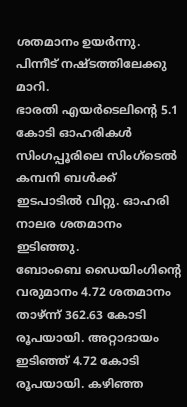ശതമാനം ഉയർന്നു. പിന്നീട് നഷ്ടത്തിലേക്കു മാറി.
ഭാരതി എയർടെലിൻ്റെ 5.1 കോടി ഓഹരികൾ സിംഗപ്പൂരിലെ സിംഗ്ടെൽ കമ്പനി ബൾക്ക് ഇടപാടിൽ വിറ്റു. ഓഹരി നാലര ശതമാനം ഇടിഞ്ഞു.
ബോംബെ ഡൈയിംഗിൻ്റെ വരുമാനം 4.72 ശതമാനം താഴ്ന്ന് 362.63 കോടി രൂപയായി. അറ്റാദായം ഇടിഞ്ഞ് 4.72 കോടി രൂപയായി. കഴിഞ്ഞ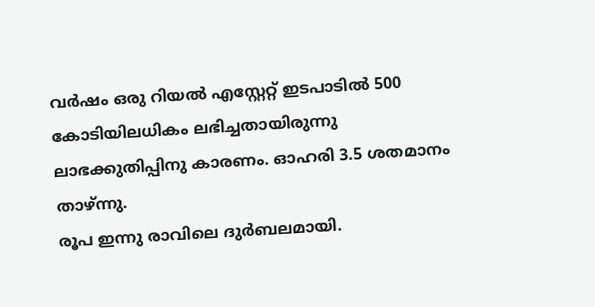വർഷം ഒരു റിയൽ എസ്റ്റേറ്റ് ഇടപാടിൽ 500 കോടിയിലധികം ലഭിച്ചതായിരുന്നു ലാഭക്കുതിപ്പിനു കാരണം. ഓഹരി 3.5 ശതമാനം താഴ്ന്നു.
രൂപ ഇന്നു രാവിലെ ദുർബലമായി.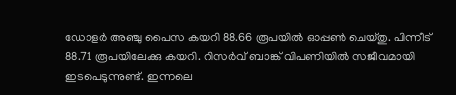ഡോളർ അഞ്ചു പൈസ കയറി 88.66 രൂപയിൽ ഓപ്പൺ ചെയ്തു. പിന്നീട് 88.71 രൂപയിലേക്കു കയറി. റിസർവ് ബാങ്ക് വിപണിയിൽ സജീവമായി ഇടപെടുന്നുണ്ട്. ഇന്നലെ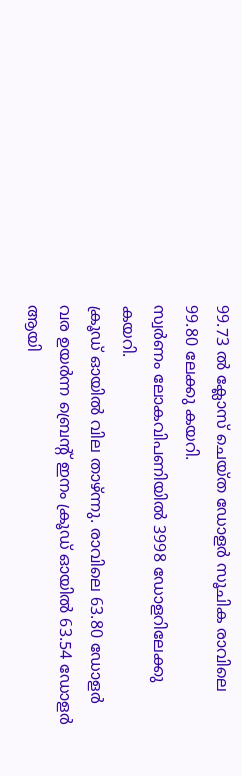99.73 ൽ ക്ലോസ് ചെയ്ത ഡോളർ സൂചിക രാവിലെ 99.80 ലേക്കു കയറി.
സ്വർണം ലോകവിപണിയിൽ 3998 ഡോളറിലേക്കു കയറി.
ക്രൂഡ് ഓയിൽ വില താഴ്ന്നു. രാവിലെ 63.80 ഡോളർ വര ഉയർന്ന ബ്രെൻ്റ് ഇനം ക്രൂഡ് ഓയിൽ 63.54 ഡോളർ ആയി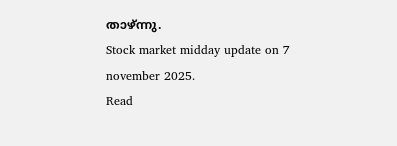താഴ്ന്നു.
Stock market midday update on 7 november 2025.
Read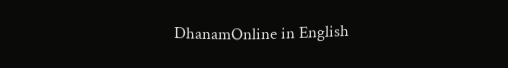DhanamOnline in English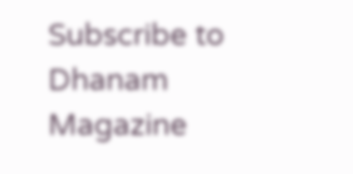Subscribe to Dhanam Magazine